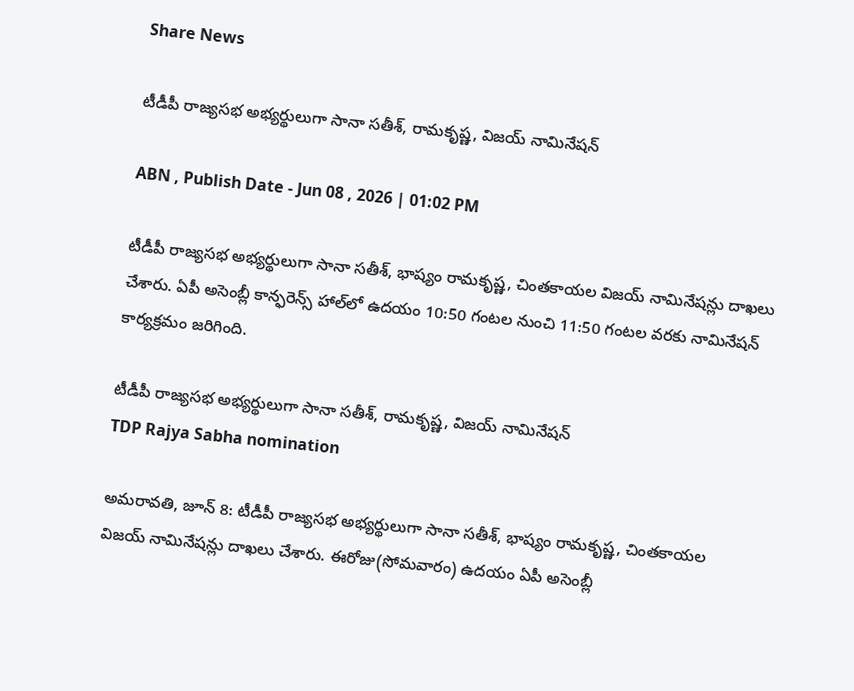Share News

టీడీపీ రాజ్యసభ అభ్యర్థులుగా సానా సతీశ్, రామకృష్ణ, విజయ్ నామినేషన్

ABN , Publish Date - Jun 08 , 2026 | 01:02 PM

టీడీపీ రాజ్యసభ అభ్యర్థులుగా సానా సతీశ్, భాష్యం రామకృష్ణ, చింతకాయల విజయ్ నామినేషన్లు దాఖలు చేశారు. ఏపీ అసెంబ్లీ కాన్ఫరెన్స్ హాల్‌లో ఉదయం 10:50 గంటల నుంచి 11:50 గంటల వరకు నామినేషన్ కార్యక్రమం జరిగింది.

టీడీపీ రాజ్యసభ అభ్యర్థులుగా సానా సతీశ్, రామకృష్ణ, విజయ్ నామినేషన్
TDP Rajya Sabha nomination

అమరావతి, జూన్ 8: టీడీపీ రాజ్యసభ అభ్యర్థులుగా సానా సతీశ్, భాష్యం రామకృష్ణ, చింతకాయల విజయ్ నామినేషన్లు దాఖలు చేశారు. ఈరోజు(సోమవారం) ఉదయం ఏపీ అసెంబ్లీ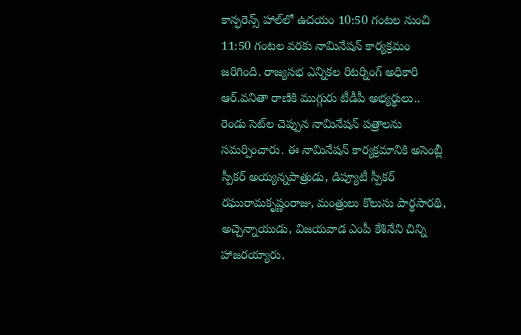కాన్ఫరెన్స్ హాల్‌లో ఉదయం 10:50 గంటల నుంచి 11:50 గంటల వరకు నామినేషన్ కార్యక్రమం జరిగింది. రాజ్యసభ ఎన్నికల రిటర్నింగ్ అధికారి ఆర్.వనితా రాణికి ముగ్గురు టీడీపీ అభ్యర్థులు.. రెండు సెట్‌ల చెప్పున నామినేషన్ పత్రాలను సమర్పించారు. ఈ నామినేషన్ కార్యక్రమానికి అసెంబ్లీ స్పీకర్ అయ్యన్నపాత్రుడు, డిప్యూటీ స్పీకర్ రఘురామకృష్ణంరాజు, మంత్రులు కొలుసు పార్థసారథి, అచ్చెన్నాయుడు, విజయవాడ ఎంపీ కేశినేని చిన్ని హాజరయ్యారు.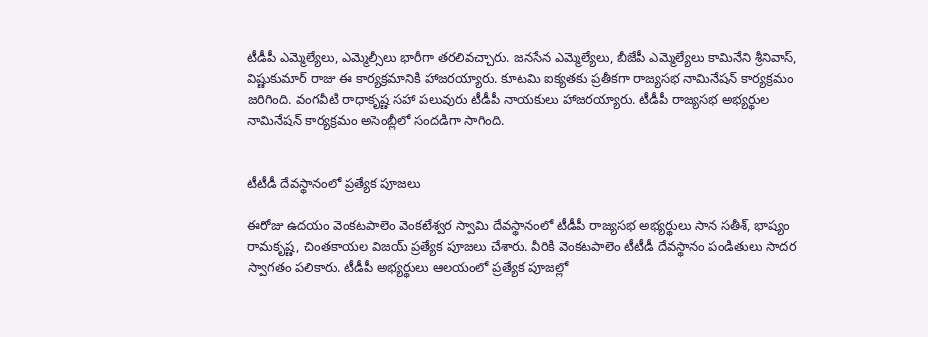టీడీపీ ఎమ్మెల్యేలు, ఎమ్మెల్సీలు భారీగా తరలివచ్చారు. జనసేన ఎమ్మెల్యేలు, బీజేపీ ఎమ్మెల్యేలు కామినేని శ్రీనివాస్, విష్ణుకుమార్ రాజు ఈ కార్యక్రమానికి హాజరయ్యారు. కూటమి ఐక్యతకు ప్రతీకగా రాజ్యసభ నామినేషన్ కార్యక్రమం జరిగింది. వంగవీటి రాధాకృష్ణ సహా పలువురు టీడీపీ నాయకులు హాజరయ్యారు. టీడీపీ రాజ్యసభ అభ్యర్థుల నామినేషన్ కార్యక్రమం అసెంబ్లీలో సందడిగా సాగింది.


టీటీడీ దేవస్థానంలో ప్రత్యేక పూజలు

ఈరోజు ఉదయం వెంకటపాలెం వెంకటేశ్వర స్వామి దేవస్థానంలో టీడీపీ రాజ్యసభ అభ్యర్థులు సాన సతీశ్, భాష్యం రామకృష్ణ, చింతకాయల విజయ్ ప్రత్యేక పూజలు చేశారు. వీరికి వెంకటపాలెం టీటీడీ దేవస్థానం పండితులు సాదర స్వాగతం పలికారు. టీడీపీ అభ్యర్థులు ఆలయంలో ప్రత్యేక పూజల్లో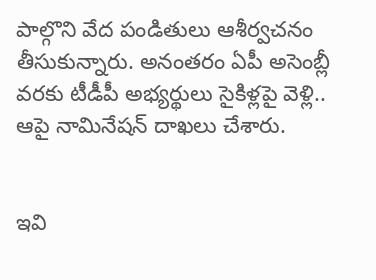పాల్గొని వేద పండితులు ఆశీర్వచనం తీసుకున్నారు. అనంతరం ఏపీ అసెంబ్లీ వరకు టీడీపీ అభ్యర్థులు సైకిళ్లపై వెళ్లి.. ఆపై నామినేషన్ దాఖలు చేశారు.


ఇవి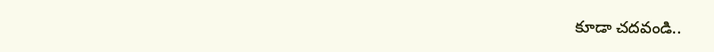కూడా చదవండి..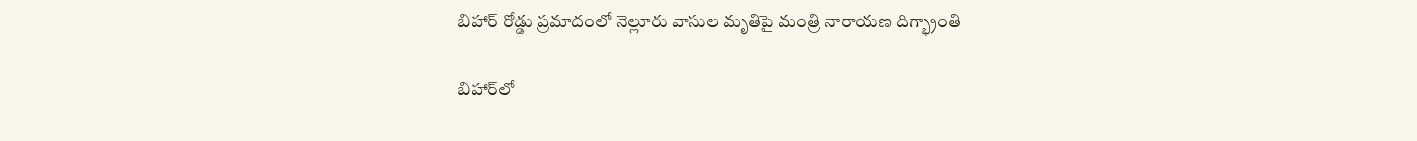బిహార్‌‌ రోడ్డు ప్రమాదంలో నెల్లూరు వాసుల మృతిపై మంత్రి నారాయణ దిగ్భ్రాంతి

బిహార్‌లో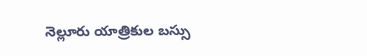నెల్లూరు యాత్రికుల బస్సు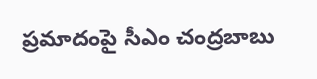ప్రమాదంపై సీఎం చంద్రబాబు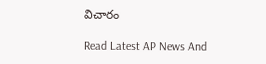విచారం

Read Latest AP News And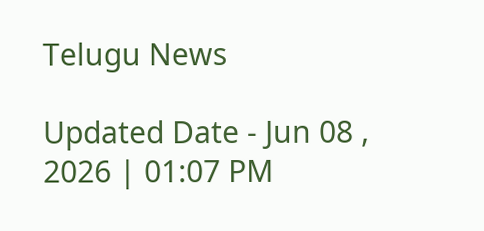Telugu News

Updated Date - Jun 08 , 2026 | 01:07 PM